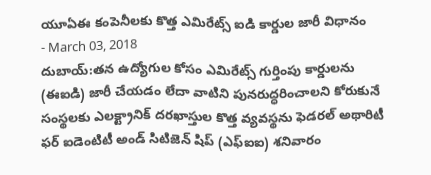యూఏఈ కంపెనీలకు కొత్త ఎమిరేట్స్ ఐడి కార్డుల జారీ విధానం
- March 03, 2018
దుబాయ్:తన ఉద్యోగుల కోసం ఎమిరేట్స్ గుర్తింపు కార్డులను (ఈఐడి) జారీ చేయడం లేదా వాటిని పునరుద్ధరించాలని కోరుకునే సంస్థలకు ఎలక్ట్రానిక్ దరఖాస్తుల కొత్త వ్యవస్థను ఫెడరల్ అథారిటీ ఫర్ ఐడెంటిటీ అండ్ సిటిజెన్ షిప్ (ఎఫ్ఐఐ) శనివారం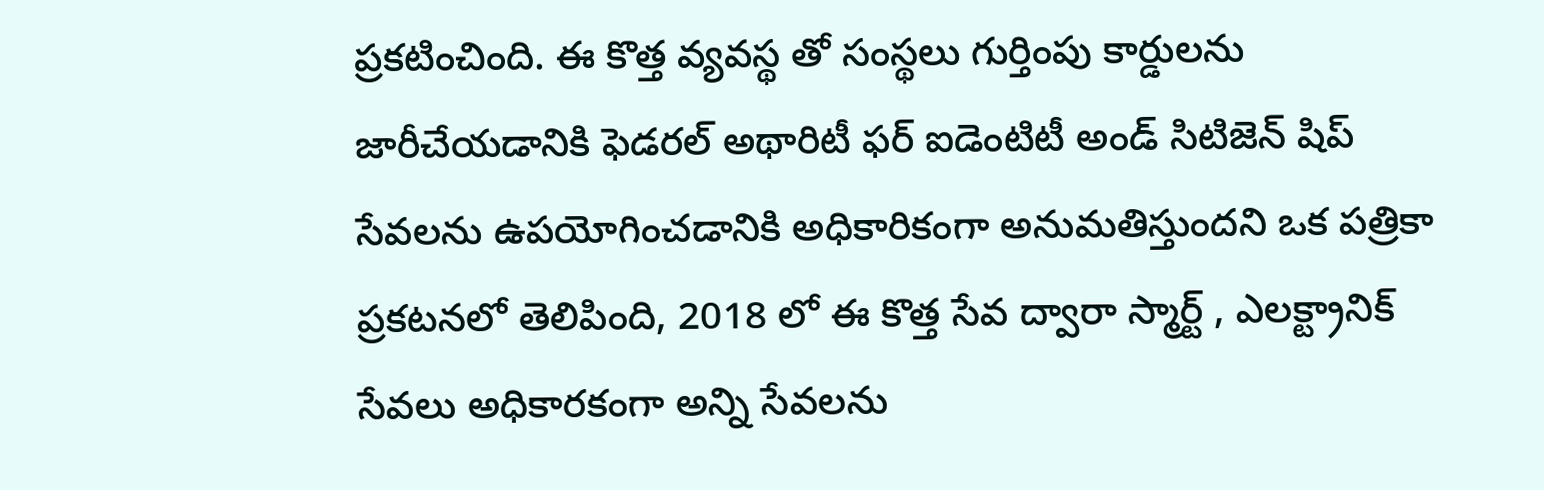ప్రకటించింది. ఈ కొత్త వ్యవస్థ తో సంస్థలు గుర్తింపు కార్డులను జారీచేయడానికి ఫెడరల్ అథారిటీ ఫర్ ఐడెంటిటీ అండ్ సిటిజెన్ షిప్ సేవలను ఉపయోగించడానికి అధికారికంగా అనుమతిస్తుందని ఒక పత్రికా ప్రకటనలో తెలిపింది, 2018 లో ఈ కొత్త సేవ ద్వారా స్మార్ట్ , ఎలక్ట్రానిక్ సేవలు అధికారకంగా అన్ని సేవలను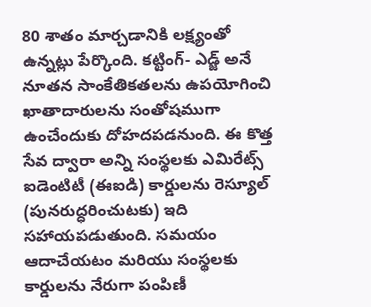80 శాతం మార్చడానికి లక్ష్యంతో ఉన్నట్లు పేర్కొంది. కట్టింగ్- ఎడ్జ్ అనే నూతన సాంకేతికతలను ఉపయోగించి ఖాతాదారులను సంతోషముగా ఉంచేందుకు దోహదపడనుంది. ఈ కొత్త సేవ ద్వారా అన్ని సంస్థలకు ఎమిరేట్స్ ఐడెంటిటీ (ఈఐడి) కార్డులను రెస్యూల్ (పునరుద్ధరించుటకు) ఇది సహాయపడుతుంది. సమయం ఆదాచేయటం మరియు సంస్థలకు కార్డులను నేరుగా పంపిణీ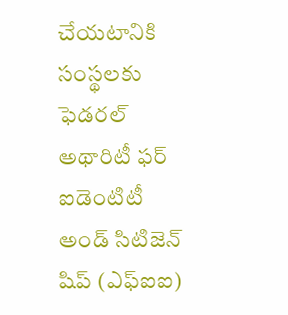చేయటానికి సంస్థలకు ఫెడరల్ అథారిటీ ఫర్ ఐడెంటిటీ అండ్ సిటిజెన్ షిప్ (ఎఫ్ఐఐ)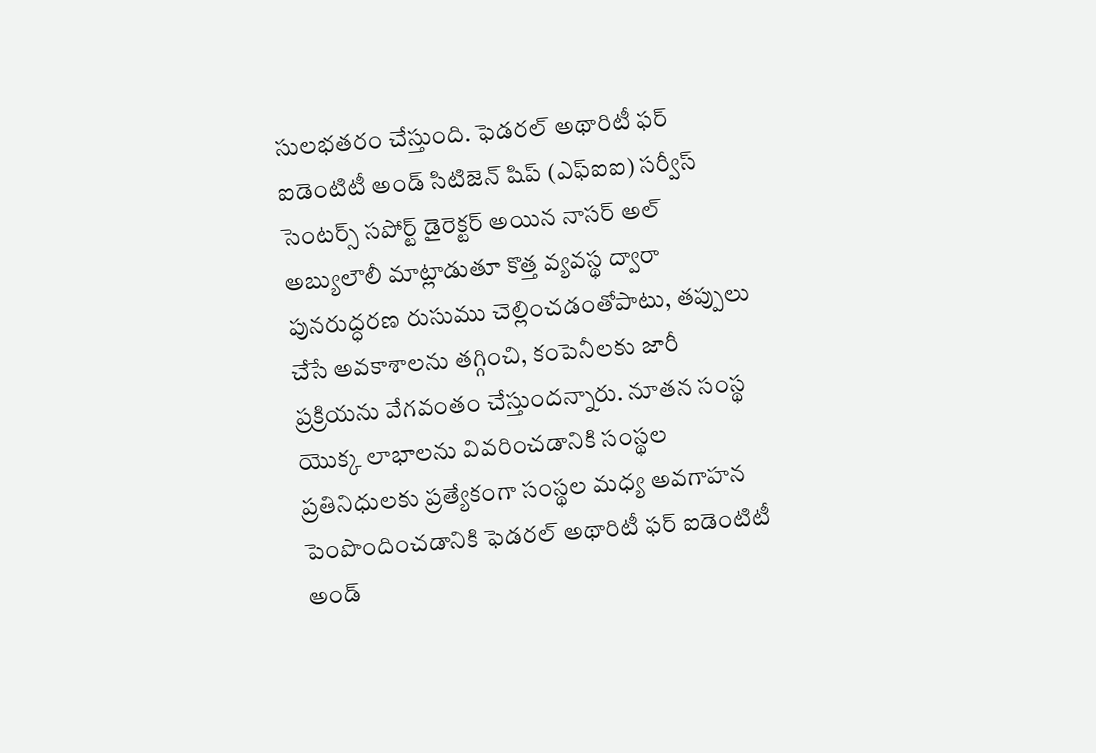సులభతరం చేస్తుంది. ఫెడరల్ అథారిటీ ఫర్ ఐడెంటిటీ అండ్ సిటిజెన్ షిప్ (ఎఫ్ఐఐ) సర్వీస్ సెంటర్స్ సపోర్ట్ డైరెక్టర్ అయిన నాసర్ అల్ అబ్యులౌలీ మాట్లాడుతూ కొత్త వ్యవస్థ ద్వారా పునరుద్ధరణ రుసుము చెల్లించడంతోపాటు, తప్పులు చేసే అవకాశాలను తగ్గించి, కంపెనీలకు జారీ ప్రక్రియను వేగవంతం చేస్తుందన్నారు. నూతన సంస్థ యొక్క లాభాలను వివరించడానికి సంస్థల ప్రతినిధులకు ప్రత్యేకంగా సంస్థల మధ్య అవగాహన పెంపొందించడానికి ఫెడరల్ అథారిటీ ఫర్ ఐడెంటిటీ అండ్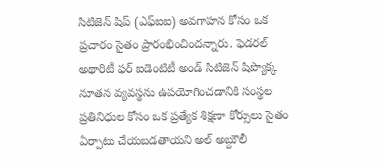సిటిజెన్ షిప్ (ఎఫ్ఐఐ) అవగాహన కోసం ఒక ప్రచారం సైతం ప్రారంభించిందన్నారు. ఫెడరల్ అథారిటీ ఫర్ ఐడెంటిటీ అండ్ సిటిజెన్ షిప్యొక్క నూతన వ్యవస్థను ఉపయోగించడానికి సంస్థల ప్రతినిధుల కోసం ఒక ప్రత్యేక శిక్షణా కోర్సులు సైతం ఏర్పాటు చేయబడతాయని అల్ అబ్దుౌలీ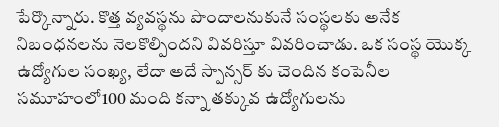పేర్కొన్నారు. కొత్త వ్యవస్థను పొందాలనుకునే సంస్థలకు అనేక నిబంధనలను నెలకొల్పిందని వివరిస్తూ వివరించాడు. ఒక సంస్థ యొక్క ఉద్యోగుల సంఖ్య, లేదా అదే స్పాన్సర్ కు చెందిన కంపెనీల సమూహంలో100 మంది కన్నా తక్కువ ఉద్యోగులను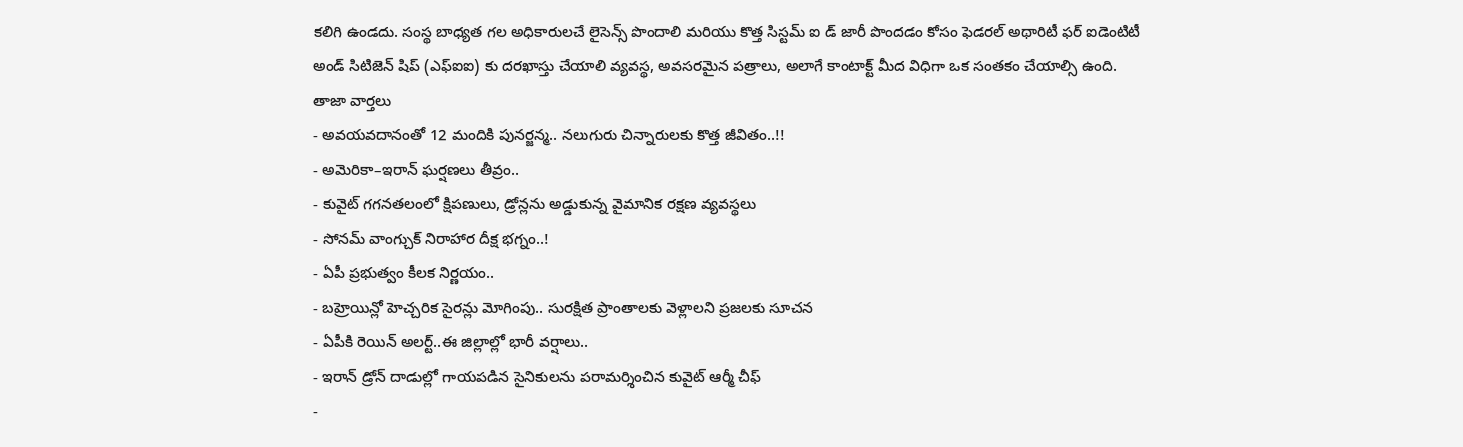కలిగి ఉండదు. సంస్థ బాధ్యత గల అధికారులచే లైసెన్స్ పొందాలి మరియు కొత్త సిస్టమ్ ఐ డ్ జారీ పొందడం కోసం ఫెడరల్ అథారిటీ ఫర్ ఐడెంటిటీ అండ్ సిటిజెన్ షిప్ (ఎఫ్ఐఐ) కు దరఖాస్తు చేయాలి వ్యవస్థ, అవసరమైన పత్రాలు, అలాగే కాంటాక్ట్ మీద విధిగా ఒక సంతకం చేయాల్సి ఉంది.
తాజా వార్తలు
- అవయవదానంతో 12 మందికి పునర్జన్మ.. నలుగురు చిన్నారులకు కొత్త జీవితం..!!
- అమెరికా–ఇరాన్ ఘర్షణలు తీవ్రం..
- కువైట్ గగనతలంలో క్షిపణులు, డ్రోన్లను అడ్డుకున్న వైమానిక రక్షణ వ్యవస్థలు
- సోనమ్ వాంగ్చుక్ నిరాహార దీక్ష భగ్నం..!
- ఏపీ ప్రభుత్వం కీలక నిర్ణయం..
- బహ్రెయిన్లో హెచ్చరిక సైరన్లు మోగింపు.. సురక్షిత ప్రాంతాలకు వెళ్లాలని ప్రజలకు సూచన
- ఏపీకి రెయిన్ అలర్ట్..ఈ జిల్లాల్లో భారీ వర్షాలు..
- ఇరాన్ డ్రోన్ దాడుల్లో గాయపడిన సైనికులను పరామర్శించిన కువైట్ ఆర్మీ చీఫ్
-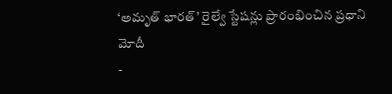‘అమృత్ భారత్’ రైల్వే స్టేషన్లు ప్రారంభించిన ప్రధాని మోదీ
-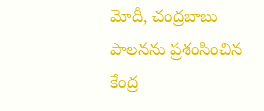మోదీ, చంద్రబాబు పాలనను ప్రశంసించిన కేంద్ర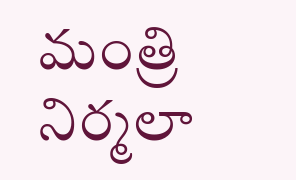మంత్రి నిర్మలా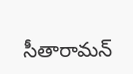సీతారామన్